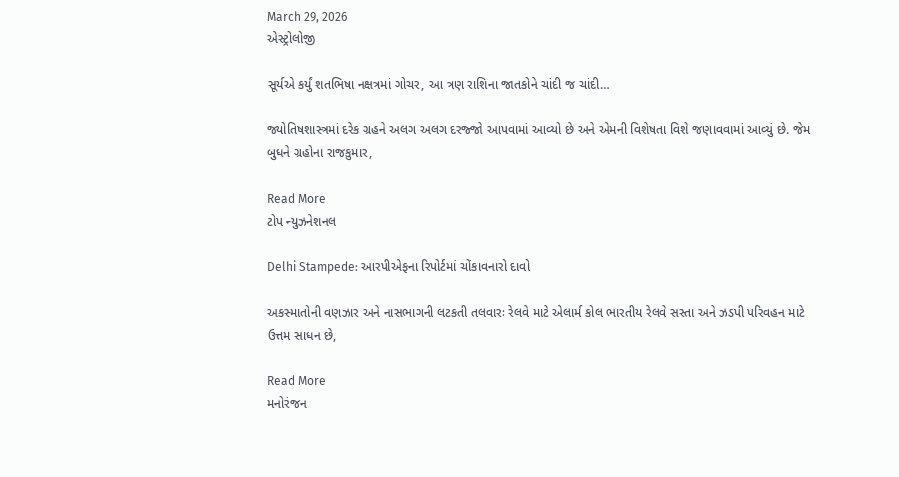March 29, 2026
એસ્ટ્રોલોજી

સૂર્યએ કર્યું શતભિષા નક્ષત્રમાં ગોચર, આ ત્રણ રાશિના જાતકોને ચાંદી જ ચાંદી…

જ્યોતિષશાસ્ત્રમાં દરેક ગ્રહને અલગ અલગ દરજ્જો આપવામાં આવ્યો છે અને એમની વિશેષતા વિશે જણાવવામાં આવ્યું છે. જેમ બુધને ગ્રહોના રાજકુમાર,

Read More
ટોપ ન્યુઝનેશનલ

Delhi Stampede: આરપીએફના રિપોર્ટમાં ચોંકાવનારો દાવો

અકસ્માતોની વણઝાર અને નાસભાગની લટકતી તલવારઃ રેલવે માટે એલાર્મ કોલ ભારતીય રેલવે સસ્તા અને ઝડપી પરિવહન માટે ઉત્તમ સાધન છે,

Read More
મનોરંજન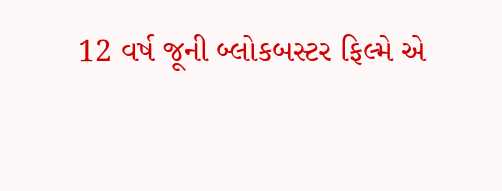12 વર્ષ જૂની બ્લોકબસ્ટર ફિલ્મે એ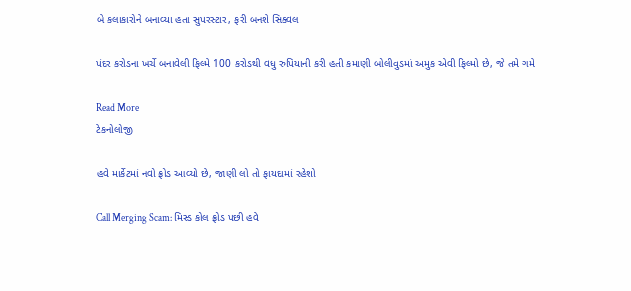બે કલાકારોને બનાવ્યા હતા સુપરસ્ટાર, ફરી બનશે સિક્વલ

પંદર કરોડના ખર્ચે બનાવેલી ફિલ્મે 100 કરોડથી વધુ રુપિયાની કરી હતી કમાણી બોલીવુડમાં અમુક એવી ફિલ્મો છે, જે તમે ગમે

Read More
ટેકનોલોજી

હવે માર્કેટમાં નવો ફ્રોડ આવ્યો છે, જાણી લો તો ફાયદામાં રહેશો

Call Merging Scam: મિસ્ડ કોલ ફ્રોડ પછી હવે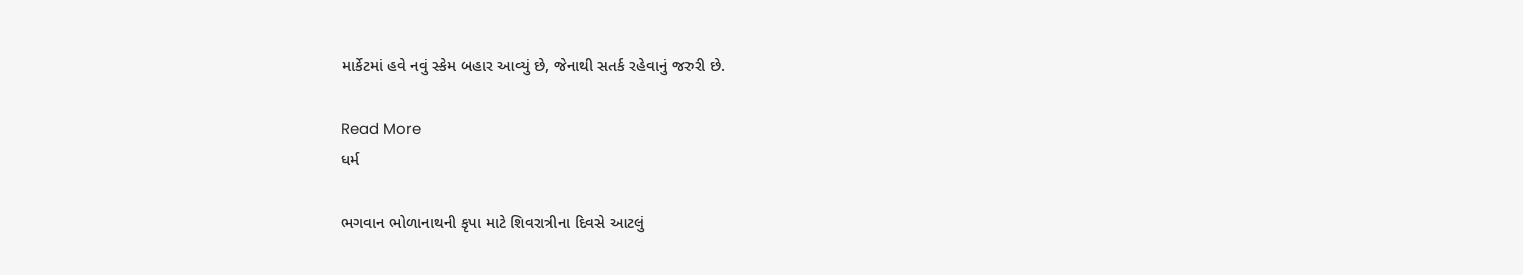માર્કેટમાં હવે નવું સ્કેમ બહાર આવ્યું છે, જેનાથી સતર્ક રહેવાનું જરુરી છે.

Read More
ધર્મ

ભગવાન ભોળાનાથની કૃપા માટે શિવરાત્રીના દિવસે આટલું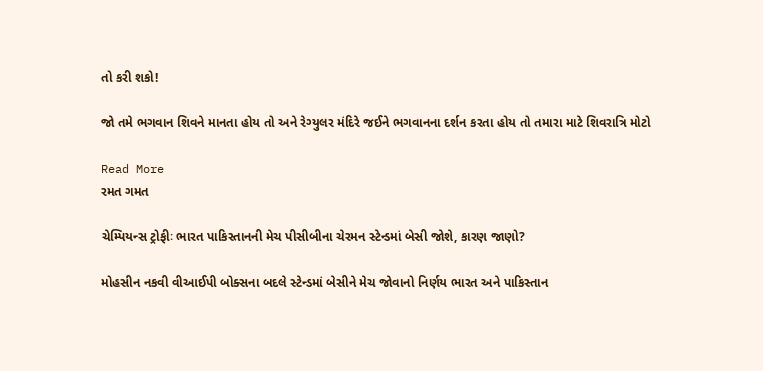તો કરી શકો!

જો તમે ભગવાન શિવને માનતા હોય તો અને રેગ્યુલર મંદિરે જઈને ભગવાનના દર્શન કરતા હોય તો તમારા માટે શિવરાત્રિ મોટો

Read More
રમત ગમત

ચેમ્પિયન્સ ટ્રોફીઃ ભારત પાકિસ્તાનની મેચ પીસીબીના ચેરમન સ્ટેન્ડમાં બેસી જોશે, કારણ જાણો?

મોહસીન નકવી વીઆઈપી બોક્સના બદલે સ્ટેન્ડમાં બેસીને મેચ જોવાનો નિર્ણય ભારત અને પાકિસ્તાન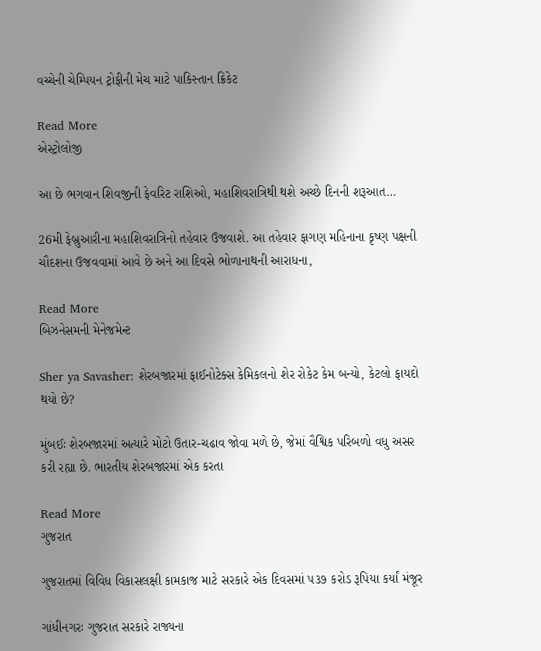વચ્ચેની ચેમ્પિયન ટ્રોફીની મેચ માટે પાકિસ્તાન ક્રિકેટ

Read More
એસ્ટ્રોલોજી

આ છે ભગવાન શિવજીની ફેવરિટ રાશિઓ, મહાશિવરાત્રિથી થશે અચ્છે દિનની શરૂઆત…

26મી ફેબ્રુઆરીના મહાશિવરાત્રિનો તહેવાર ઉજવાશે. આ તહેવાર ફાગણ મહિનાના કૃષ્ણ પક્ષની ચૌદશના ઉજવવામાં આવે છે અને આ દિવસે ભોળાનાથની આરાધના,

Read More
બિઝનેસમની મેનેજમેન્ટ

Sher ya Savasher: શેરબજારમાં ફાઈનોટેક્સ કેમિકલનો શેર રોકેટ કેમ બન્યો, કેટલો ફાયદો થયો છે?

મુંબઈઃ શેરબજારમાં અત્યારે મોટો ઉતાર-ચઢાવ જોવા મળે છે, જેમાં વૈશ્વિક પરિબળો વધુ અસર કરી રહ્યા છે. ભારતીય શેરબજારમાં એક કરતા

Read More
ગુજરાત

ગુજરાતમાં વિવિધ વિકાસલક્ષી કામકાજ માટે સરકારે એક દિવસમાં ૫૩૭ કરોડ રૂપિયા કર્યાં મંજૂર

ગાંધીનગરઃ ગુજરાત સરકારે રાજ્યના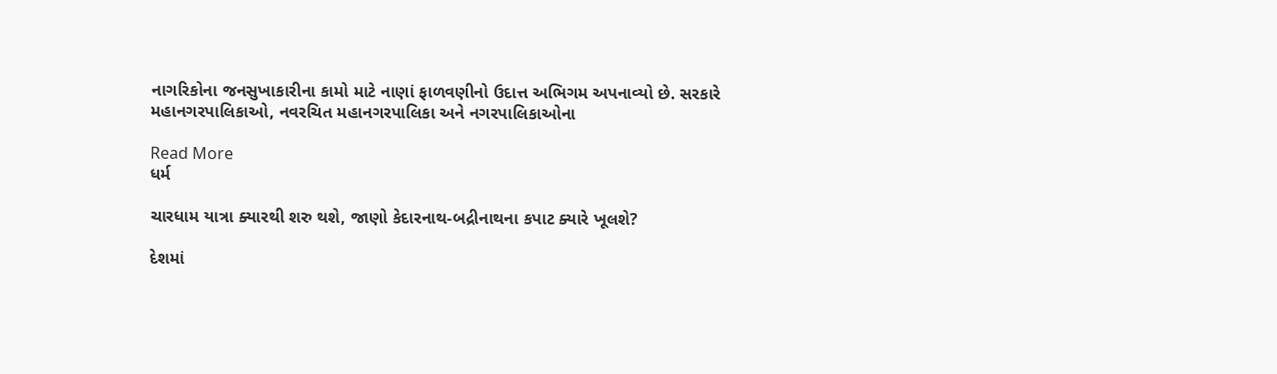નાગરિકોના જનસુખાકારીના કામો માટે નાણાં ફાળવણીનો ઉદાત્ત અભિગમ અપનાવ્યો છે. સરકારે મહાનગરપાલિકાઓ, નવરચિત મહાનગરપાલિકા અને નગરપાલિકાઓના

Read More
ધર્મ

ચારધામ યાત્રા ક્યારથી શરુ થશે, જાણો કેદારનાથ-બદ્રીનાથના કપાટ ક્યારે ખૂલશે?

દેશમાં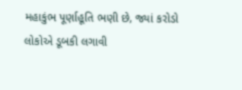મહાકુંભ પૂર્ણાહૂતિ ભણી છે, જ્યાં કરોડો લોકોએ ડૂબકી લગાવી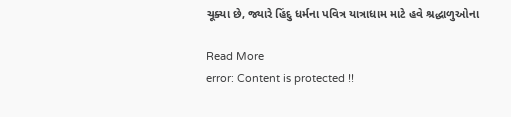ચૂક્યા છે, જ્યારે હિંદુ ધર્મના પવિત્ર યાત્રાધામ માટે હવે શ્રદ્ધાળુઓના

Read More
error: Content is protected !!